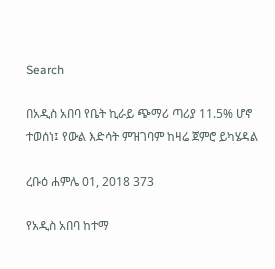Search

በአዲስ አበባ የቤት ኪራይ ጭማሪ ጣሪያ 11.5% ሆኖ ተወሰነ፤ የውል እድሳት ምዝገባም ከዛሬ ጀምሮ ይካሄዳል

ረቡዕ ሐምሌ 01, 2018 373

የአዲስ አበባ ከተማ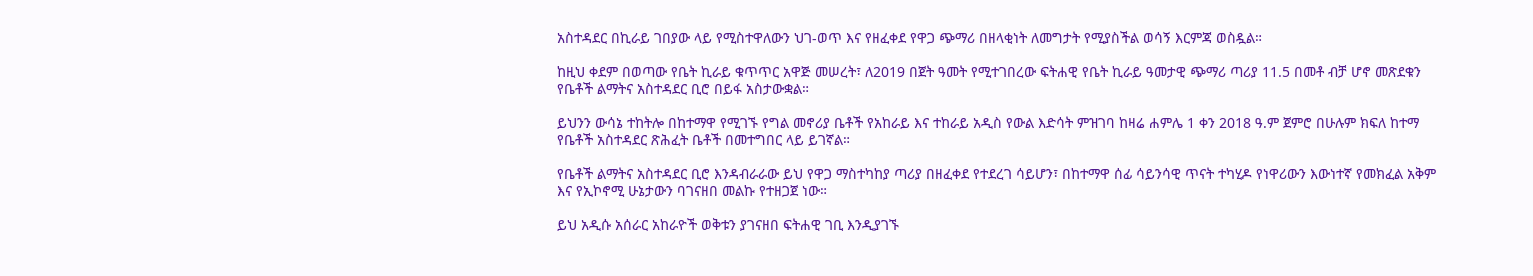አስተዳደር በኪራይ ገበያው ላይ የሚስተዋለውን ህገ-ወጥ እና የዘፈቀደ የዋጋ ጭማሪ በዘላቂነት ለመግታት የሚያስችል ወሳኝ እርምጃ ወስዷል።

ከዚህ ቀደም በወጣው የቤት ኪራይ ቁጥጥር አዋጅ መሠረት፣ ለ2019 በጀት ዓመት የሚተገበረው ፍትሐዊ የቤት ኪራይ ዓመታዊ ጭማሪ ጣሪያ 11.5 በመቶ ብቻ ሆኖ መጽደቁን የቤቶች ልማትና አስተዳደር ቢሮ በይፋ አስታውቋል።

ይህንን ውሳኔ ተከትሎ በከተማዋ የሚገኙ የግል መኖሪያ ቤቶች የአከራይ እና ተከራይ አዲስ የውል እድሳት ምዝገባ ከዛሬ ሐምሌ 1 ቀን 2018 ዓ.ም ጀምሮ በሁሉም ክፍለ ከተማ የቤቶች አስተዳደር ጽሕፈት ቤቶች በመተግበር ላይ ይገኛል።

የቤቶች ልማትና አስተዳደር ቢሮ እንዳብራራው ይህ የዋጋ ማስተካከያ ጣሪያ በዘፈቀደ የተደረገ ሳይሆን፣ በከተማዋ ሰፊ ሳይንሳዊ ጥናት ተካሂዶ የነዋሪውን እውነተኛ የመክፈል አቅም እና የኢኮኖሚ ሁኔታውን ባገናዘበ መልኩ የተዘጋጀ ነው።

ይህ አዲሱ አሰራር አከራዮች ወቅቱን ያገናዘበ ፍትሐዊ ገቢ እንዲያገኙ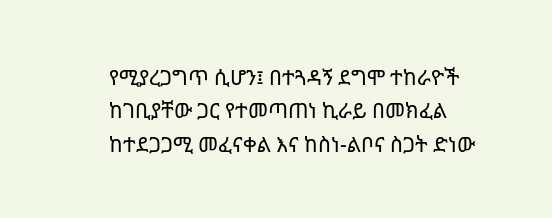የሚያረጋግጥ ሲሆን፤ በተጓዳኝ ደግሞ ተከራዮች ከገቢያቸው ጋር የተመጣጠነ ኪራይ በመክፈል ከተደጋጋሚ መፈናቀል እና ከስነ-ልቦና ስጋት ድነው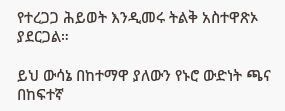የተረጋጋ ሕይወት እንዲመሩ ትልቅ አስተዋጽኦ ያደርጋል።

ይህ ውሳኔ በከተማዋ ያለውን የኑሮ ውድነት ጫና በከፍተኛ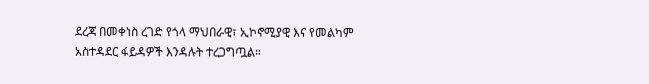ደረጃ በመቀነስ ረገድ የጎላ ማህበራዊ፣ ኢኮኖሚያዊ እና የመልካም አስተዳደር ፋይዳዎች እንዳሉት ተረጋግጧል።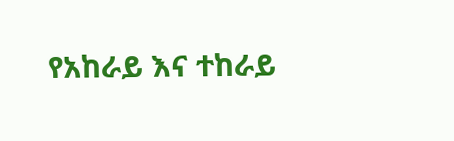የአከራይ እና ተከራይ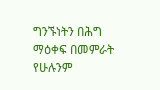ግንኙነትን በሕግ ማዕቀፍ በመምራት የሁሉንም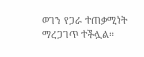ወገን የጋራ ተጠቃሚነት ማረጋገጥ ተችሏል።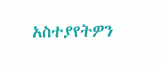አስተያየትዎን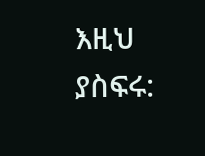እዚህ ያስፍሩ: